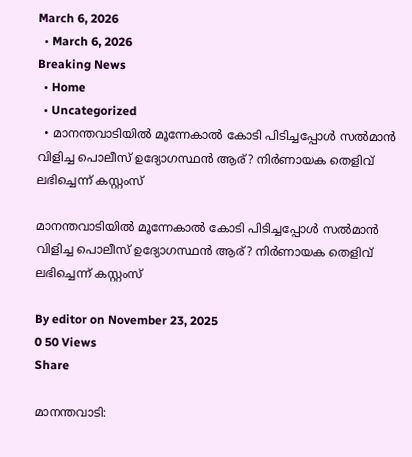March 6, 2026
  • March 6, 2026
Breaking News
  • Home
  • Uncategorized
  • മാനന്തവാടിയില്‍ മൂന്നേകാല്‍ കോടി പിടിച്ചപ്പോള്‍ സല്‍മാൻ വിളിച്ച പൊലീസ് ഉദ്യോഗസ്ഥൻ ആര്? നിര്‍ണായക തെളിവ് ലഭിച്ചെന്ന് കസ്റ്റംസ്

മാനന്തവാടിയില്‍ മൂന്നേകാല്‍ കോടി പിടിച്ചപ്പോള്‍ സല്‍മാൻ വിളിച്ച പൊലീസ് ഉദ്യോഗസ്ഥൻ ആര്? നിര്‍ണായക തെളിവ് ലഭിച്ചെന്ന് കസ്റ്റംസ്

By editor on November 23, 2025
0 50 Views
Share

മാനന്തവാടി: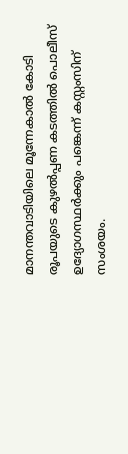മാനന്തവാടിയിലെ മൂന്നേകാല്‍ കോടി രൂപയുടെ കുഴല്‍പ്പണ കടത്തില്‍ പൊലീസ് ഉദ്യോഗസ്ഥർക്കും പങ്കെന്ന് കസ്റ്റംസിന് സംശയം.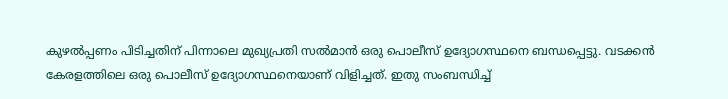കുഴല്‍പ്പണം പിടിച്ചതിന് പിന്നാലെ മുഖ്യപ്രതി സല്‍മാൻ ഒരു പൊലീസ് ഉദ്യോഗസ്ഥനെ ബന്ധപ്പെട്ടു. വടക്കൻ കേരളത്തിലെ ഒരു പൊലീസ് ഉദ്യോഗസ്ഥനെയാണ് വിളിച്ചത്. ഇതു സംബന്ധിച്ച്‌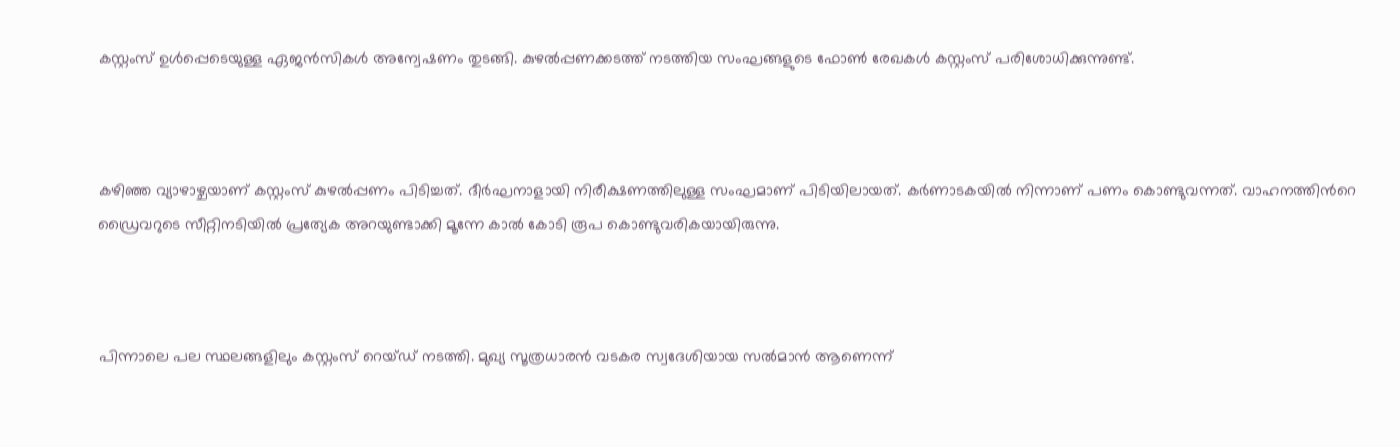കസ്റ്റംസ് ഉള്‍പ്പെടെയുള്ള ഏജൻസികള്‍ അന്വേഷണം തുടങ്ങി. കുഴല്‍പ്പണക്കടത്ത് നടത്തിയ സംഘങ്ങളുടെ ഫോണ്‍ രേഖകള്‍ കസ്റ്റംസ് പരിശോധിക്കുന്നുണ്ട്.



കഴിഞ്ഞ വ്യാഴാഴ്ചയാണ് കസ്റ്റംസ് കുഴല്‍പ്പണം പിടിച്ചത്. ദീർഘനാളായി നിരീക്ഷണത്തിലുള്ള സംഘമാണ് പിടിയിലായത്. കർണാടകയില്‍ നിന്നാണ് പണം കൊണ്ടുവന്നത്. വാഹനത്തിന്‍റെ ഡ്രൈവറുടെ സീറ്റിനടിയില്‍ പ്രത്യേക അറയുണ്ടാക്കി മൂന്നേ കാല്‍ കോടി രൂപ കൊണ്ടുവരികയായിരുന്നു.



പിന്നാലെ പല സ്ഥലങ്ങളിലും കസ്റ്റംസ് റെയ്ഡ് നടത്തി. മുഖ്യ സൂത്രധാരൻ വടകര സ്വദേശിയായ സല്‍മാൻ ആണെന്ന്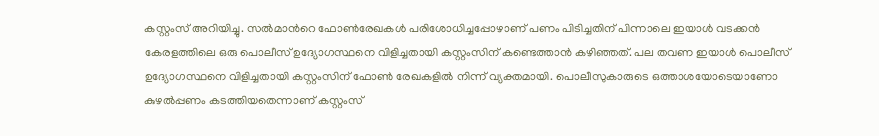കസ്റ്റംസ് അറിയിച്ചു. സല്‍മാന്‍റെ ഫോണ്‍രേഖകള്‍ പരിശോധിച്ചപ്പോഴാണ് പണം പിടിച്ചതിന് പിന്നാലെ ഇയാള്‍ വടക്കൻ കേരളത്തിലെ ഒരു പൊലീസ് ഉദ്യോഗസ്ഥനെ വിളിച്ചതായി കസ്റ്റംസിന് കണ്ടെത്താൻ കഴിഞ്ഞത്. പല തവണ ഇയാള്‍ പൊലീസ് ഉദ്യോഗസ്ഥനെ വിളിച്ചതായി കസ്റ്റംസിന് ഫോണ്‍ രേഖകളില്‍ നിന്ന് വ്യക്തമായി. പൊലീസുകാരുടെ ഒത്താശയോടെയാണോ കുഴല്‍പ്പണം കടത്തിയതെന്നാണ് കസ്റ്റംസ്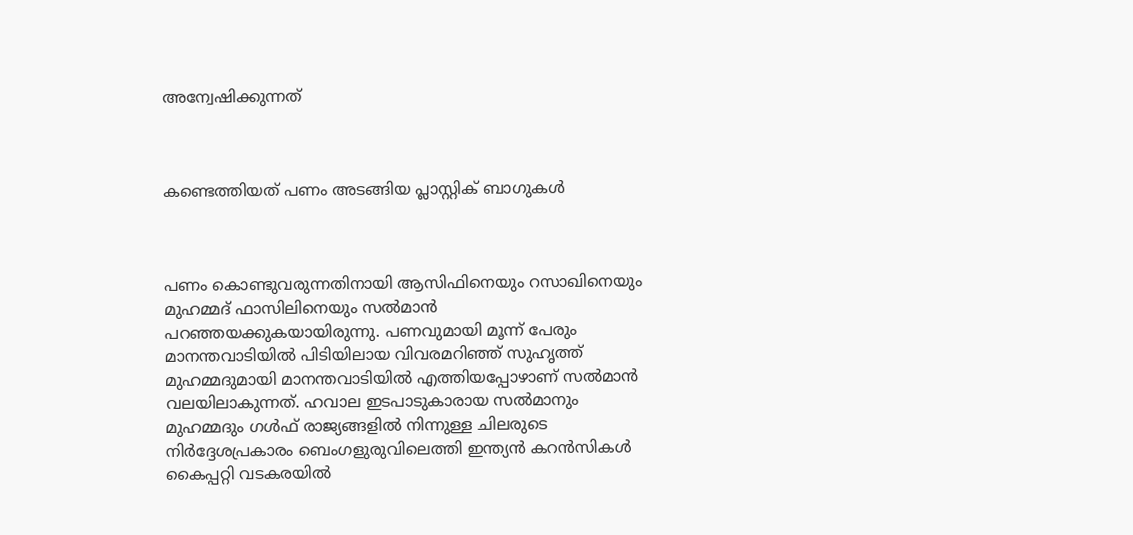അന്വേഷിക്കുന്നത്



കണ്ടെത്തിയത് പണം അടങ്ങിയ പ്ലാസ്റ്റിക് ബാഗുകള്‍



പണം കൊണ്ടുവരുന്നതിനായി ആസിഫിനെയും റസാഖിനെയും മുഹമ്മദ് ഫാസിലിനെയും സല്‍മാന്‍ പറഞ്ഞയക്കുകയായിരുന്നു. പണവുമായി മൂന്ന് പേരും മാനന്തവാടിയില്‍ പിടിയിലായ വിവരമറിഞ്ഞ് സുഹൃത്ത് മുഹമ്മദുമായി മാനന്തവാടിയില്‍ എത്തിയപ്പോഴാണ് സല്‍മാന്‍ വലയിലാകുന്നത്. ഹവാല ഇടപാടുകാരായ സല്‍മാനും മുഹമ്മദും ഗള്‍ഫ് രാജ്യങ്ങളില്‍ നിന്നുള്ള ചിലരുടെ നിര്‍ദ്ദേശപ്രകാരം ബെംഗളുരുവിലെത്തി ഇന്ത്യന്‍ കറന്‍സികള്‍ കൈപ്പറ്റി വടകരയില്‍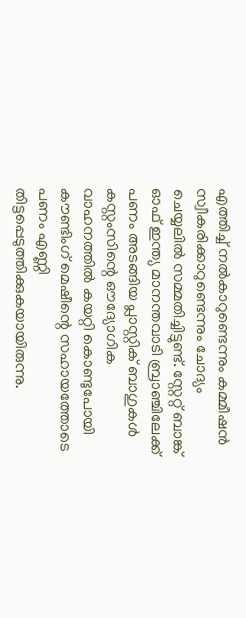എത്തിച്ച്‌ നല്‍കാറുണ്ടെന്നും കമ്മീഷന്‍ സ്വീകരിക്കാറുണ്ടെന്നും ചോദ്യം ചെയ്യലില്‍ സമ്മതിച്ചിട്ടുണ്ട്. സ്റ്റേറ്റ് ബാങ്ക് ഓഫ് ഇന്ത്യ മാനന്തവാടി ബ്രാഞ്ചിലേക്ക് പണം അടങ്ങിയ പ്ലാസ്റ്റിക് ബാഗുകള്‍ കസ്റ്റംസിന്റെ ഔദ്യോഗിക വാഹനത്തില്‍ കയറ്റി കൊണ്ടുപോയി കൗണ്ടിംഗ് മെഷീന്റെ സഹായത്തോടെ പണം എണ്ണി തിട്ടപ്പെടുത്തിക്കുകയായിരുന്നു.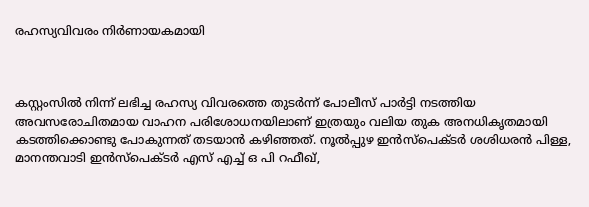രഹസ്യവിവരം നിർണായകമായി



കസ്റ്റംസില്‍ നിന്ന് ലഭിച്ച രഹസ്യ വിവരത്തെ തുടര്‍ന്ന് പോലീസ് പാര്‍ട്ടി നടത്തിയ അവസരോചിതമായ വാഹന പരിശോധനയിലാണ് ഇത്രയും വലിയ തുക അനധികൃതമായി കടത്തിക്കൊണ്ടു പോകുന്നത് തടയാന്‍ കഴിഞ്ഞത്. നൂല്‍പ്പുഴ ഇന്‍സ്‌പെക്ടര്‍ ശശിധരന്‍ പിള്ള, മാനന്തവാടി ഇന്‍സ്പെക്ടര്‍ എസ് എച്ച്‌ ഒ പി റഫീഖ്,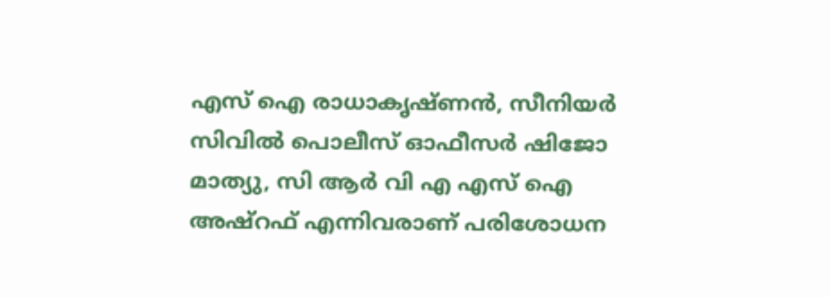എസ് ഐ രാധാകൃഷ്ണന്‍, സീനിയര്‍ സിവില്‍ പൊലീസ് ഓഫീസര്‍ ഷിജോ മാത്യു, സി ആര്‍ വി എ എസ് ഐ അഷ്‌റഫ് എന്നിവരാണ് പരിശോധന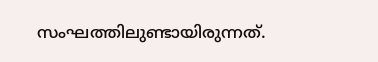സംഘത്തിലുണ്ടായിരുന്നത്.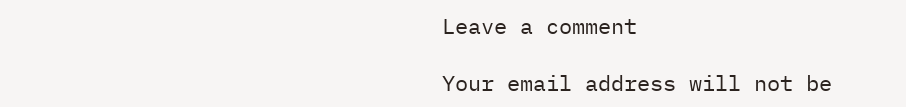Leave a comment

Your email address will not be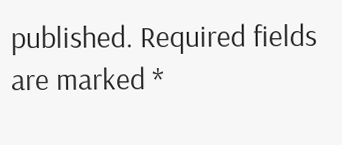published. Required fields are marked *